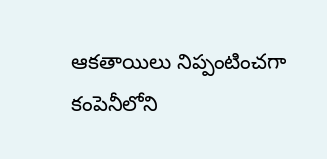ఆకతాయిలు నిప్పంటించగా కంపెనీలోని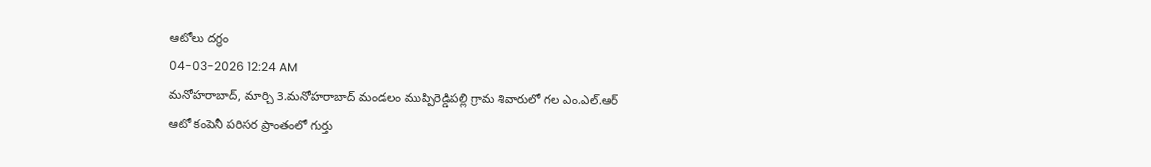ఆటోలు దగ్ధం
04-03-2026 12:24 AM
మనోహరాబాద్, మార్చి 3.మనోహరాబాద్ మండలం ముప్పిరెడ్డిపల్లి గ్రామ శివారులో గల ఎం.ఎల్.ఆర్ ఆటో కంపెనీ పరిసర ప్రాంతంలో గుర్తు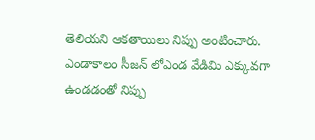తెలియని ఆకతాయిలు నిప్పు అంటించారు. ఎండాకాలం సీజన్ లోఎండ వేడిమి ఎక్కువగా ఉండడంతో నిప్పు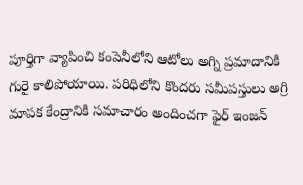పూర్తిగా వ్యాపించి కంపెనీలోని ఆటోలు అగ్ని ప్రమాదానికి గురై కాలిపోయాయి. పరిధిలోని కొందరు సమీపస్తులు అగ్రి మాపక కేంద్రానికి సమాచారం అందించగా ఫైర్ ఇంజన్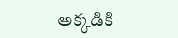అక్కడికి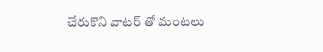చేరుకొని వాటర్ తో మంటలు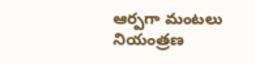ఆర్పగా మంటలు నియంత్రణ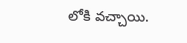లోకి వచ్చాయి.